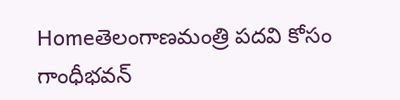Homeతెలంగాణమంత్రి పదవి కోసం గాంధీభవన్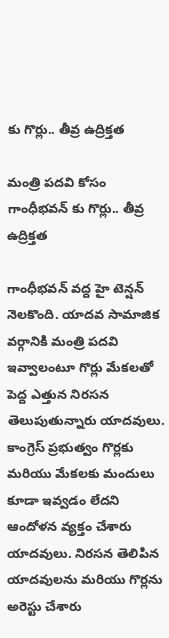కు గొర్లు.. తీవ్ర ఉద్రిక్తత

మంత్రి పదవి కోసం గాంధీభవన్ కు గొర్లు.. తీవ్ర ఉద్రిక్తత

గాంధీభవన్ వద్ద హై టెన్షన్ నెలకొంది. యాదవ సామాజిక వర్గానికి మంత్రి పదవి ఇవ్వాలంటూ గొర్లు మేకలతో పెద్ద ఎత్తున నిరసన తెలుపుతున్నారు యాదవులు. కాంగ్రెస్ ప్రభుత్వం గొర్లకు మరియు మేకలకు మందులు కూడా ఇవ్వడం లేదని ఆందోళన వ్యక్తం చేశారు యాదవులు. నిరసన తెలిపిన యాదవులను మరియు గొర్లను అరెస్టు చేశారు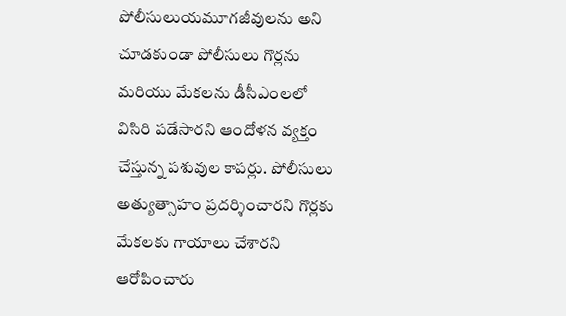పోలీసులుయమూగజీవులను అని చూడకుండా పోలీసులు గొర్లను మరియు మేకలను డీసీఎంలలో విసిరి పడేసారని ఆందోళన వ్యక్తం చేస్తున్న పశువుల కాపర్లు. పోలీసులు అత్యుత్సాహం ప్రదర్శించారని గొర్లకు మేకలకు గాయాలు చేశారని ఆరోపించారు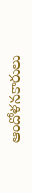ఆందోళనకారులు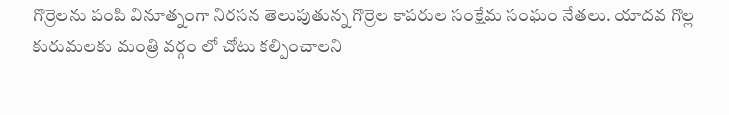గొర్రెలను పంపి వినూత్నంగా నిరసన తెలుపుతున్న గొర్రెల కాపరుల సంక్షేమ సంఘం నేతలు. యాదవ గొల్ల కురుమలకు మంత్రి వర్గం లో చోటు కల్పించాలని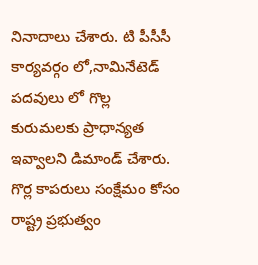నినాదాలు చేశారు. టి పీసీసీ కార్యవర్గం లో,నామినేటెడ్ పదవులు లో గొల్ల కురుమలకు ప్రాధాన్యత ఇవ్వాలని డిమాండ్ చేశారు. గొర్ల కాపరులు సంక్షేమం కోసం రాష్ట్ర ప్రభుత్వం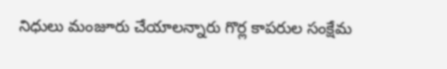నిధులు మంజూరు చేయాలన్నారు గొర్ల కాపరుల సంక్షేమ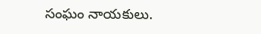సంఘం నాయకులు.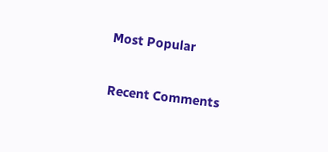Most Popular

Recent Comments